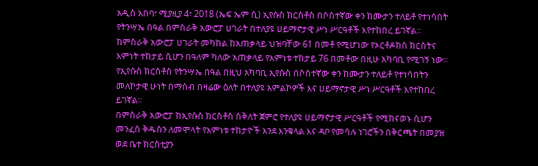አዲስ አበባ፣ ሚያዚያ 4፣ 2018 (ኤፍ ኤም ሲ) ኢየሱስ ክርስቶስ በሶስተኛው ቀን ከሙታን ተለይቶ የተነሳበት የትንሣኤ በዓል በምስራቅ አውሮፓ ሀገራት በተለያዩ ሀይማኖታዊ ሥነ ሥርዓቶች እየተከበረ ይገኛል፡፡
ከምስራቅ አውሮፓ ሀገራት መካከል ከአጠቃላይ ህዝባቸው 61 በመቶ የሚሆነው የኦርቶዶክስ ክርስትና እምነት ተከታይ ሲሆን በዓለም ካለው አጠቃላይ የእምነቱ ተከታይ 76 በመቶው በዚሁ አካባቢ የሚገኝ ነው፡፡
የኢየሱስ ክርስቶስ የትንሣኤ በዓል በዚህ አካባቢ ኢየሱስ በሶስተኛው ቀን ከሙታን ተለይቶ የተነሳበትን መለኮታዊ ሁነት በማሰብ በዛሬው ዕለት በተለያዩ አምልኮዎች እና ሀይማኖታዊ ሥነ ሥርዓቶች እየተከበረ ይገኛል፡፡
በምስራቅ አውሮፓ ከኢየሱስ ክርስቶስ ስቅለት ጀምሮ የተለያዩ ሀይማኖታዊ ሥርዓቶች የሚከናወኑ ሲሆን መንፈስ ቅዱስን ለመሞላት የእምነቱ ተከታዮች እንደ እንቁላል እና ዳቦ የመሳሉ ነገሮችን በቅርጫት በመያዝ ወደ ቤተ ክርስቲያን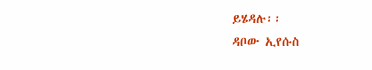ይሄዳሉ፡፡
ዳቦው ኢየሱስ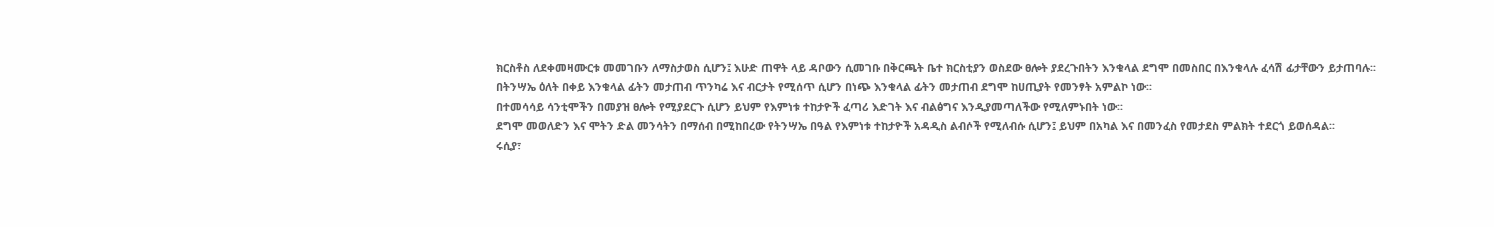ክርስቶስ ለደቀመዛሙርቱ መመገቡን ለማስታወስ ሲሆን፤ እሁድ ጠዋት ላይ ዳቦውን ሲመገቡ በቅርጫት ቤተ ክርስቲያን ወስደው ፀሎት ያደረጉበትን እንቁላል ደግሞ በመስበር በእንቁላሉ ፈሳሽ ፊታቸውን ይታጠባሉ፡፡
በትንሣኤ ዕለት በቀይ እንቁላል ፊትን መታጠብ ጥንካሬ እና ብርታት የሚሰጥ ሲሆን በነጭ እንቁላል ፊትን መታጠብ ደግሞ ከሀጢያት የመንፃት አምልኮ ነው፡፡
በተመሳሳይ ሳንቲሞችን በመያዝ ፀሎት የሚያደርጉ ሲሆን ይህም የእምነቱ ተከታዮች ፈጣሪ እድገት እና ብልፅግና እንዲያመጣለችው የሚለምኑበት ነው፡፡
ደግሞ መወለድን እና ሞትን ድል መንሳትን በማሰብ በሚከበረው የትንሣኤ በዓል የእምነቱ ተከታዮች አዳዲስ ልብሶች የሚለብሱ ሲሆን፤ ይህም በአካል እና በመንፈስ የመታደስ ምልክት ተደርጎ ይወሰዳል፡፡
ሩሲያ፣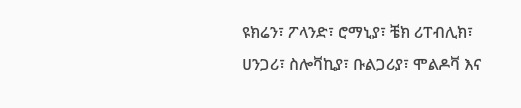ዩክሬን፣ ፖላንድ፣ ሮማኒያ፣ ቼክ ሪፐብሊክ፣ ሀንጋሪ፣ ስሎቫኪያ፣ ቡልጋሪያ፣ ሞልዶቫ እና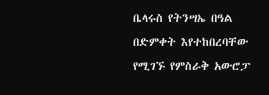ቤላሩስ የትንሣኤ በዓል በድምቀት እየተከበረባቸው የሚገኙ የምስራቅ አውሮፓ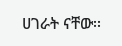ሀገራት ናቸው፡፡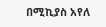በሚኪያስ አየለ